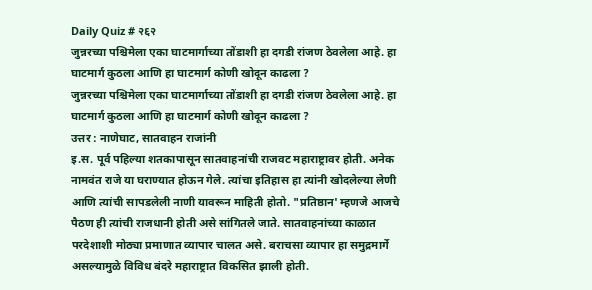Daily Quiz # २६२
जुन्नरच्या पश्चिमेला एका घाटमार्गाच्या तोंडाशी हा दगडी रांजण ठेवलेला आहे. हा घाटमार्ग कुठला आणि हा घाटमार्ग कोणी खोदून काढला ?
जुन्नरच्या पश्चिमेला एका घाटमार्गाच्या तोंडाशी हा दगडी रांजण ठेवलेला आहे. हा घाटमार्ग कुठला आणि हा घाटमार्ग कोणी खोदून काढला ?
उत्तर : नाणेघाट, सातवाहन राजांनी
इ.स. पूर्व पहिल्या शतकापासून सातवाहनांची राजवट महाराष्ट्रावर होती. अनेक नामवंत राजे या घराण्यात होऊन गेले. त्यांचा इतिहास हा त्यांनी खोदलेल्या लेणी आणि त्यांची सापडलेली नाणी यावरून माहिती होतो. "प्रतिष्ठान' म्हणजे आजचे पैठण ही त्यांची राजधानी होती असे सांगितले जाते. सातवाहनांच्या काळात परदेशाशी मोठ्या प्रमाणात व्यापार चालत असे. बराचसा व्यापार हा समुद्रमार्गे असल्यामुळे विविध बंदरे महाराष्ट्रात विकसित झाली होती.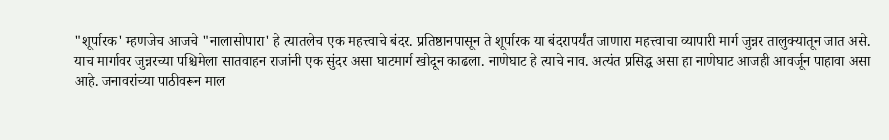"शूर्पारक' म्हणजेच आजचे "नालासोपारा' हे त्यातलेच एक महत्त्वाचे बंदर. प्रतिष्ठानपासून ते शूर्पारक या बंदरापर्यंत जाणारा महत्त्वाचा व्यापारी मार्ग जुन्नर तालुक्यातून जात असे. याच मार्गावर जुन्नरच्या पश्चिमेला सातवाहन राजांनी एक सुंदर असा घाटमार्ग खोदून काढला. नाणेघाट हे त्याचे नाव. अत्यंत प्रसिद्ध असा हा नाणेघाट आजही आवर्जून पाहावा असा आहे. जनावरांच्या पाठीवरून माल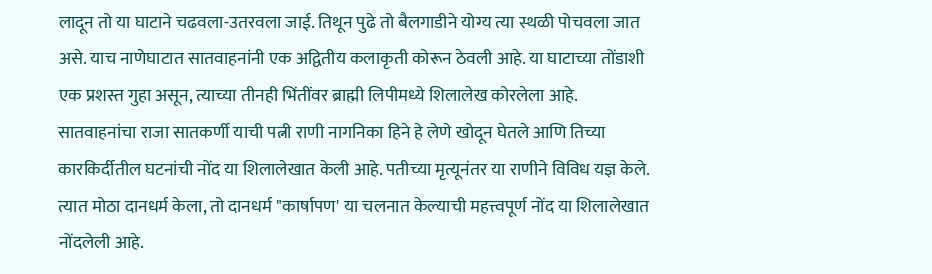लादून तो या घाटाने चढवला-उतरवला जाई. तिथून पुढे तो बैलगाडीने योग्य त्या स्थळी पोचवला जात असे. याच नाणेघाटात सातवाहनांनी एक अद्वितीय कलाकृती कोरून ठेवली आहे. या घाटाच्या तोंडाशी एक प्रशस्त गुहा असून, त्याच्या तीनही भिंतींवर ब्राह्मी लिपीमध्ये शिलालेख कोरलेला आहे. सातवाहनांचा राजा सातकर्णी याची पत्नी राणी नागनिका हिने हे लेणे खोदून घेतले आणि तिच्या कारकिर्दीतील घटनांची नोंद या शिलालेखात केली आहे. पतीच्या मृत्यूनंतर या राणीने विविध यज्ञ केले. त्यात मोठा दानधर्म केला, तो दानधर्म "कार्षापण' या चलनात केल्याची महत्त्वपूर्ण नोंद या शिलालेखात नोंदलेली आहे.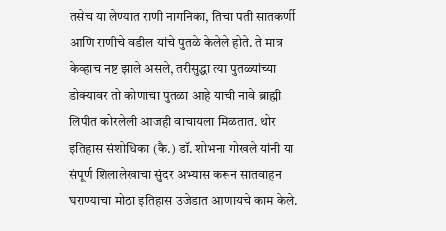तसेच या लेण्यात राणी नागनिका, तिचा पती सातकर्णी आणि राणीचे वडील यांचे पुतळे केलेले होते. ते मात्र केव्हाच नष्ट झाले असले, तरीसुद्धा त्या पुतळ्यांच्या डोक्यावर तो कोणाचा पुतळा आहे याची नावे ब्राह्मी लिपीत कोरलेली आजही वाचायला मिळतात. थोर इतिहास संशोधिका (कै.) डॉ. शोभना गोखले यांनी या संपूर्ण शिलालेखाचा सुंदर अभ्यास करून सातवाहन घराण्याचा मोठा इतिहास उजेडात आणायचे काम केले.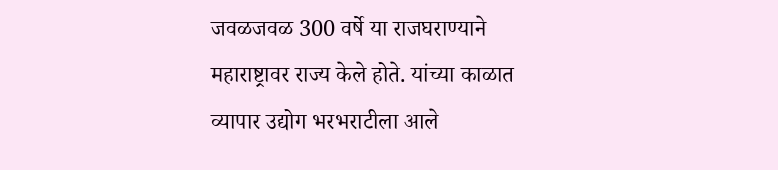जवळजवळ 300 वर्षे या राजघराण्याने महाराष्ट्रावर राज्य केले होते. यांच्या काळात व्यापार उद्योग भरभराटीला आले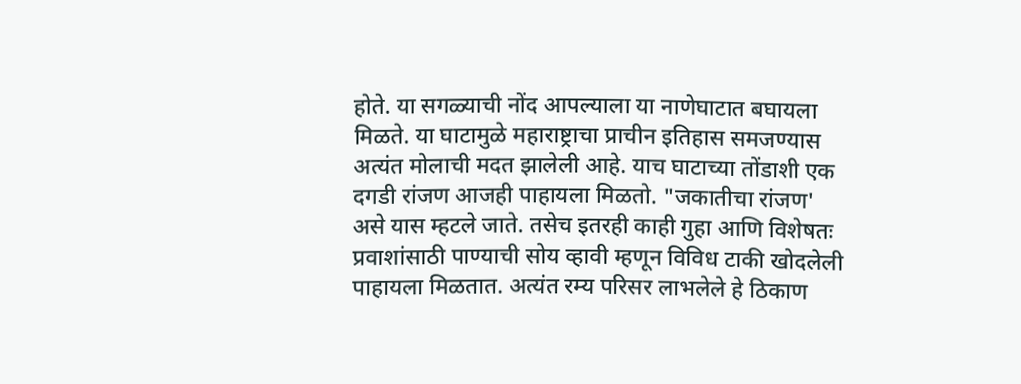होते. या सगळ्याची नोंद आपल्याला या नाणेघाटात बघायला मिळते. या घाटामुळे महाराष्ट्राचा प्राचीन इतिहास समजण्यास अत्यंत मोलाची मदत झालेली आहे. याच घाटाच्या तोंडाशी एक दगडी रांजण आजही पाहायला मिळतो. "जकातीचा रांजण' असे यास म्हटले जाते. तसेच इतरही काही गुहा आणि विशेषतः प्रवाशांसाठी पाण्याची सोय व्हावी म्हणून विविध टाकी खोदलेली पाहायला मिळतात. अत्यंत रम्य परिसर लाभलेले हे ठिकाण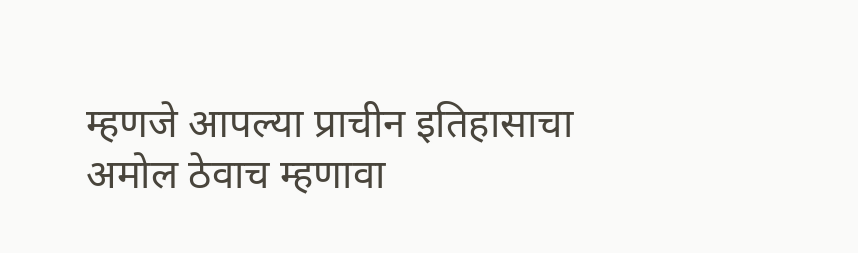म्हणजे आपल्या प्राचीन इतिहासाचा अमोल ठेवाच म्हणावा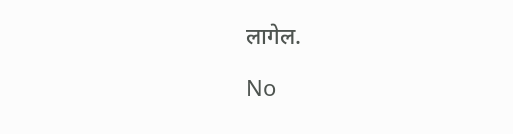लागेल.

No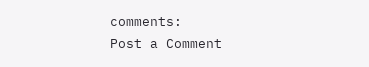comments:
Post a Comment